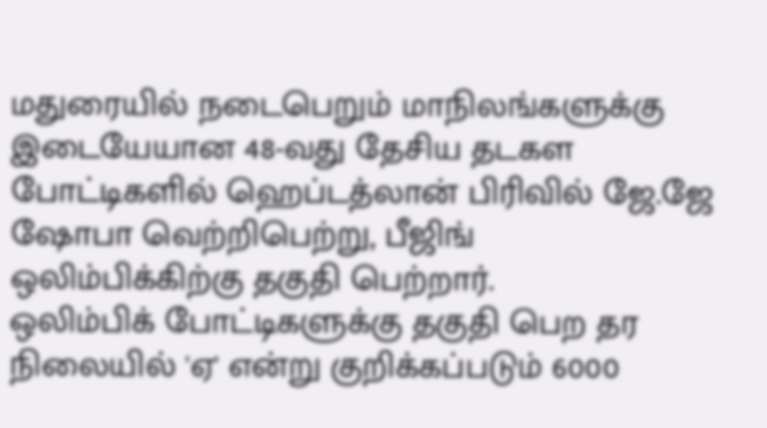மதுரையில் நடைபெறும் மாநிலங்களுக்கு இடையேயான 48-வது தேசிய தடகள போட்டிகளில் ஹெப்டத்லான் பிரிவில் ஜே.ஜே ஷோபா வெற்றிபெற்று, பீஜிங் ஒலிம்பிக்கிற்கு தகுதி பெற்றார்.
ஒலிம்பிக் போட்டிகளுக்கு தகுதி பெற தர நிலையில் 'ஏ' என்று குறிக்கப்படும் 6000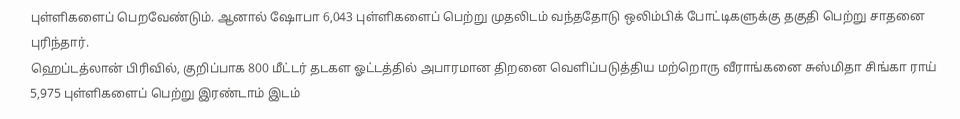புள்ளிகளைப் பெறவேண்டும். ஆனால் ஷோபா 6,043 புள்ளிகளைப் பெற்று முதலிடம் வந்ததோடு ஒலிம்பிக் போட்டிகளுக்கு தகுதி பெற்று சாதனை புரிந்தார்.
ஹெப்டத்லான் பிரிவில், குறிப்பாக 800 மீட்டர் தடகள ஓட்டத்தில் அபாரமான திறனை வெளிப்படுத்திய மற்றொரு வீராங்கனை சுஸ்மிதா சிங்கா ராய் 5,975 புள்ளிகளைப் பெற்று இரண்டாம் இடம்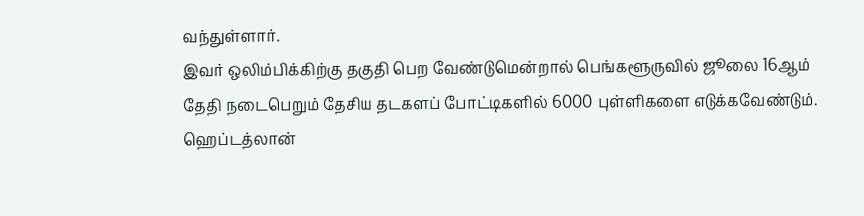வந்துள்ளார்.
இவர் ஒலிம்பிக்கிற்கு தகுதி பெற வேண்டுமென்றால் பெங்களூருவில் ஜூலை 16ஆம் தேதி நடைபெறும் தேசிய தடகளப் போட்டிகளில் 6000 புள்ளிகளை எடுக்கவேண்டும்.
ஹெப்டத்லான்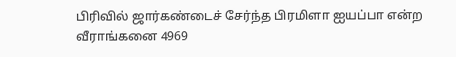பிரிவில் ஜார்கண்டைச் சேர்ந்த பிரமிளா ஐயப்பா என்ற வீராங்கனை 4969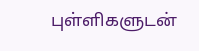புள்ளிகளுடன்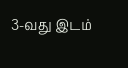3-வது இடம்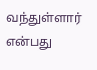வந்துள்ளார் என்பது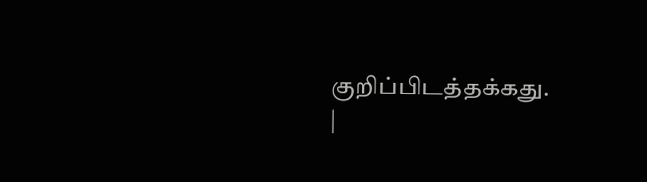குறிப்பிடத்தக்கது.
|